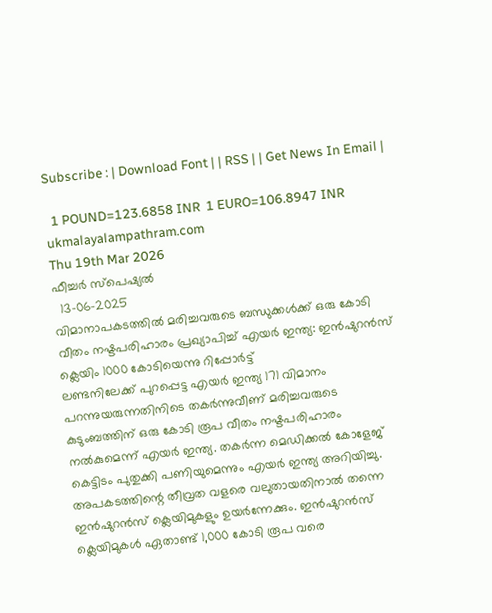Subscribe : | Download Font | | RSS | | Get News In Email |

  1 POUND=123.6858 INR  1 EURO=106.8947 INR
ukmalayalampathram.com
Thu 19th Mar 2026
ഫീച്ചര്‍ സ്‌പെഷ്യല്‍
  13-06-2025
വിമാനാപകടത്തില്‍ മരിച്ചവരുടെ ബന്ധുക്കള്‍ക്ക് ഒരു കോടി വീതം നഷ്ടപരിഹാരം പ്രഖ്യാപിച്ച് എയര്‍ ഇന്ത്യ: ഇന്‍ഷുറന്‍സ് ക്ലെയിം 1000 കോടിയെന്നു റിപ്പോര്‍ട്ട്
ലണ്ടനിലേക്ക് പുറപ്പെട്ട എയര്‍ ഇന്ത്യ 171 വിമാനം പറന്നുയരുന്നതിനിടെ തകര്‍ന്നുവീണ് മരിച്ചവരുടെ കുടുംബത്തിന് ഒരു കോടി രൂപ വീതം നഷ്ടപരിഹാരം നല്‍കുമെന്ന് എയര്‍ ഇന്ത്യ. തകര്‍ന്ന മെഡിക്കല്‍ കോളേജ് കെട്ടിടം പുതുക്കി പണിയുമെന്നും എയര്‍ ഇന്ത്യ അറിയിച്ചു. അപകടത്തിന്റെ തീവ്രത വളരെ വലുതായതിനാല്‍ തന്നെ ഇന്‍ഷുറന്‍സ് ക്ലെയിമുകളും ഉയര്‍ന്നേക്കും. ഇന്‍ഷുറന്‍സ് ക്ലെയിമുകള്‍ ഏതാണ്ട് 1,000 കോടി രൂപ വരെ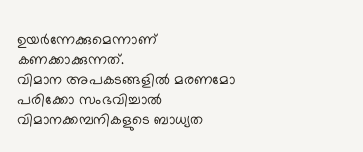ഉയര്‍ന്നേക്കുമെന്നാണ് കണക്കാക്കുന്നത്.
വിമാന അപകടങ്ങളില്‍ മരണമോ പരിക്കോ സംഭവിച്ചാല്‍ വിമാനക്കമ്പനികളുടെ ബാധ്യത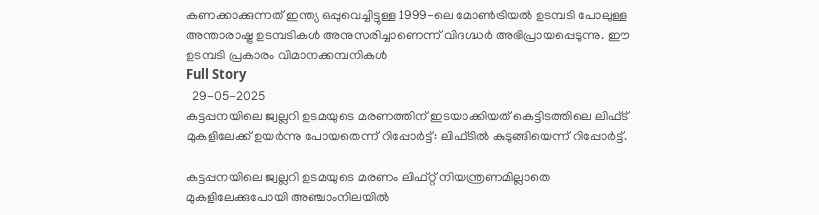കണക്കാക്കുന്നത് ഇന്ത്യ ഒപ്പുവെച്ചിട്ടുള്ള 1999-ലെ മോണ്‍ട്രിയല്‍ ഉടമ്പടി പോലുള്ള അന്താരാഷ്ട്ര ഉടമ്പടികള്‍ അനുസരിച്ചാണെന്ന് വിദഗ്ദ്ധര്‍ അഭിപ്രായപ്പെടുന്നു. ഈ ഉടമ്പടി പ്രകാരം വിമാനക്കമ്പനികള്‍
Full Story
  29-05-2025
കട്ടപ്പനയിലെ ജ്വല്ലറി ഉടമയുടെ മരണത്തിന് ഇടയാക്കിയത് കെട്ടിടത്തിലെ ലിഫ്ട് മുകളിലേക്ക് ഉയര്‍ന്നു പോയതെന്ന് റിപ്പോര്‍ട്ട്: ലിഫ്ടില്‍ കുടുങ്ങിയെന്ന് റിപ്പോര്‍ട്ട്.

കട്ടപ്പനയിലെ ജ്വല്ലറി ഉടമയുടെ മരണം ലിഫ്റ്റ് നിയന്ത്രണമില്ലാതെ മുകളിലേക്കുപോയി അഞ്ചാംനിലയില്‍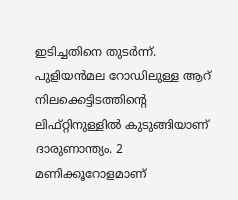ഇടിച്ചതിനെ തുടര്‍ന്ന്. പുളിയന്‍മല റോഡിലുള്ള ആറ് നിലക്കെട്ടിടത്തിന്റെ ലിഫ്റ്റിനുള്ളില്‍ കുടുങ്ങിയാണ് ദാരുണാന്ത്യം. 2 മണിക്കൂറോളമാണ്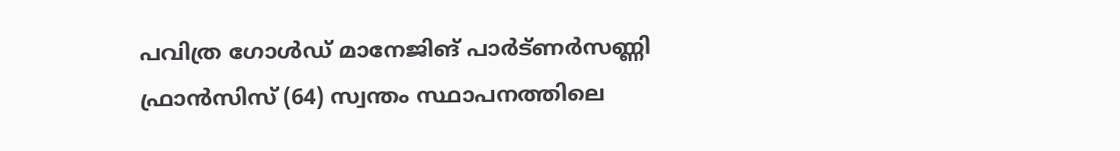പവിത്ര ഗോള്‍ഡ് മാനേജിങ് പാര്‍ട്ണര്‍സണ്ണി ഫ്രാന്‍സിസ് (64) സ്വന്തം സ്ഥാപനത്തിലെ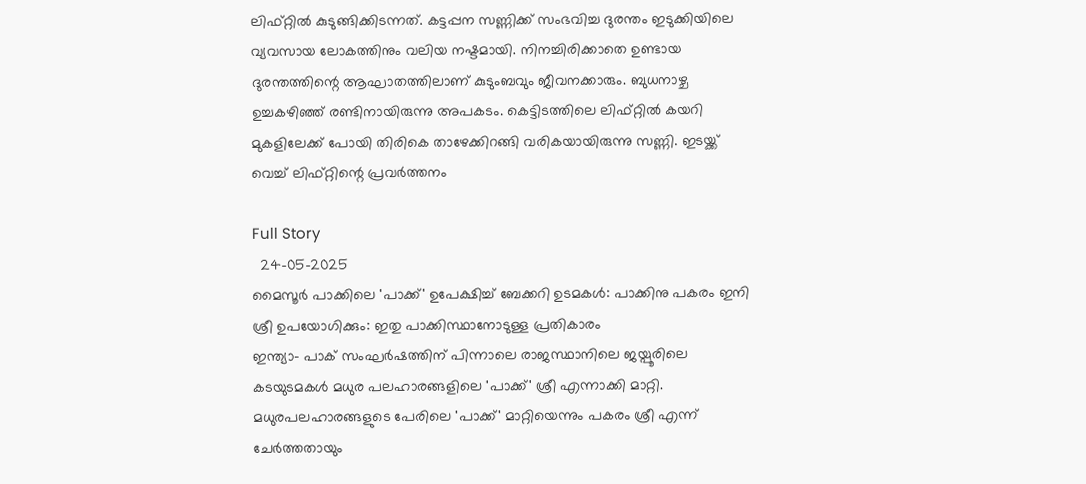ലിഫ്റ്റില്‍ കുടുങ്ങിക്കിടന്നത്. കട്ടപ്പന സണ്ണിക്ക് സംഭവിച്ച ദുരന്തം ഇടുക്കിയിലെ വ്യവസായ ലോകത്തിനും വലിയ നഷ്ടമായി. നിനച്ചിരിക്കാതെ ഉണ്ടായ ദുരന്തത്തിന്റെ ആഘാതത്തിലാണ് കുടുംബവും ജീവനക്കാരും. ബുധനാഴ്ച ഉച്ചകഴിഞ്ഞ് രണ്ടിനായിരുന്നു അപകടം. കെട്ടിടത്തിലെ ലിഫ്റ്റില്‍ കയറി മുകളിലേക്ക് പോയി തിരികെ താഴേക്കിറങ്ങി വരികയായിരുന്നു സണ്ണി. ഇടയ്ക്ക് വെച്ച് ലിഫ്റ്റിന്റെ പ്രവര്‍ത്തനം

Full Story
  24-05-2025
മൈസൂര്‍ പാക്കിലെ 'പാക്ക്' ഉപേക്ഷിച്ച് ബേക്കറി ഉടമകള്‍: പാക്കിനു പകരം ഇനി ശ്രീ ഉപയോഗിക്കും: ഇതു പാക്കിസ്ഥാനോടുള്ള പ്രതികാരം
ഇന്ത്യാ- പാക് സംഘര്‍ഷത്തിന് പിന്നാലെ രാജസ്ഥാനിലെ ജയ്പൂരിലെ കടയുടമകള്‍ മധുര പലഹാരങ്ങളിലെ 'പാക്ക്' ശ്രീ എന്നാക്കി മാറ്റി. മധുരപലഹാരങ്ങളുടെ പേരിലെ 'പാക്ക്' മാറ്റിയെന്നും പകരം ശ്രീ എന്ന് ചേര്‍ത്തതായും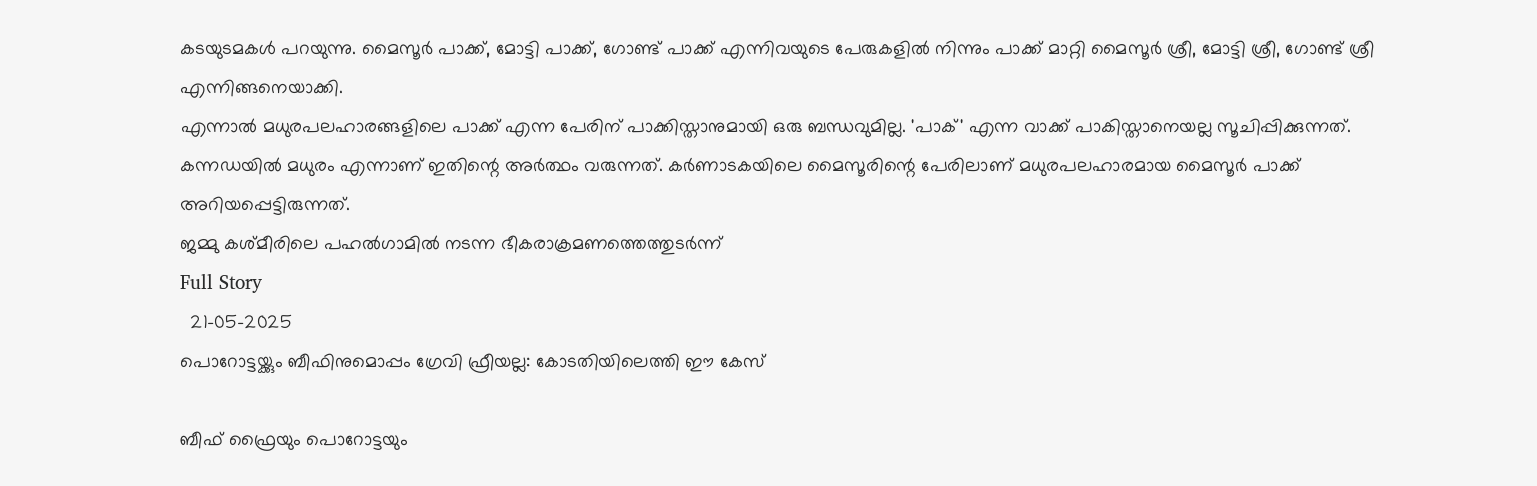കടയുടമകള്‍ പറയുന്നു. മൈസൂര്‍ പാക്ക്, മോട്ടി പാക്ക്, ഗോണ്ട് പാക്ക് എന്നിവയുടെ പേരുകളില്‍ നിന്നും പാക്ക് മാറ്റി മൈസൂര്‍ ശ്രീ, മോട്ടി ശ്രീ, ഗോണ്ട് ശ്രീ എന്നിങ്ങനെയാക്കി.
എന്നാല്‍ മധുരപലഹാരങ്ങളിലെ പാക്ക് എന്ന പേരിന് പാക്കിസ്താനുമായി ഒരു ബന്ധവുമില്ല. 'പാക്' എന്ന വാക്ക് പാകിസ്താനെയല്ല സൂചിപ്പിക്കുന്നത്. കന്നഡയില്‍ മധുരം എന്നാണ് ഇതിന്റെ അര്‍ത്ഥം വരുന്നത്. കര്‍ണാടകയിലെ മൈസൂരിന്റെ പേരിലാണ് മധുരപലഹാരമായ മൈസൂര്‍ പാക്ക് അറിയപ്പെട്ടിരുന്നത്.
ജമ്മു കശ്മീരിലെ പഹല്‍ഗാമില്‍ നടന്ന ഭീകരാക്രമണത്തെത്തുടര്‍ന്ന്
Full Story
  21-05-2025
പൊറോട്ടയ്ക്കും ബീഫിനുമൊപ്പം ഗ്രേവി ഫ്രീയല്ല: കോടതിയിലെത്തി ഈ കേസ്

ബീഫ് ഫ്രൈയും പൊറോട്ടയും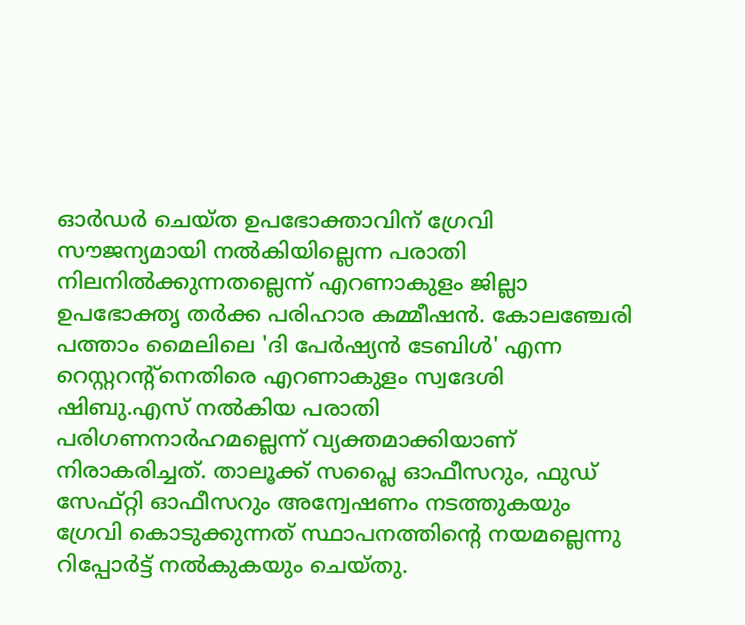ഓര്‍ഡര്‍ ചെയ്ത ഉപഭോക്താവിന് ഗ്രേവി സൗജന്യമായി നല്‍കിയില്ലെന്ന പരാതി നിലനില്‍ക്കുന്നതല്ലെന്ന് എറണാകുളം ജില്ലാ ഉപഭോക്തൃ തര്‍ക്ക പരിഹാര കമ്മീഷന്‍. കോലഞ്ചേരി പത്താം മൈലിലെ 'ദി പേര്‍ഷ്യന്‍ ടേബിള്‍' എന്ന റെസ്റ്ററന്റ്‌നെതിരെ എറണാകുളം സ്വദേശി ഷിബു.എസ് നല്‍കിയ പരാതി പരിഗണനാര്‍ഹമല്ലെന്ന് വ്യക്തമാക്കിയാണ് നിരാകരിച്ചത്. താലൂക്ക് സപ്ലൈ ഓഫീസറും, ഫുഡ് സേഫ്റ്റി ഓഫീസറും അന്വേഷണം നടത്തുകയും ഗ്രേവി കൊടുക്കുന്നത് സ്ഥാപനത്തിന്റെ നയമല്ലെന്നു റിപ്പോര്‍ട്ട് നല്‍കുകയും ചെയ്തു.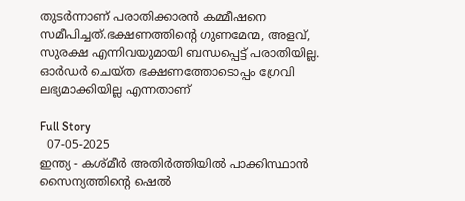തുടര്‍ന്നാണ് പരാതിക്കാരന്‍ കമ്മീഷനെ സമീപിച്ചത്.ഭക്ഷണത്തിന്റെ ഗുണമേന്മ, അളവ്, സുരക്ഷ എന്നിവയുമായി ബന്ധപ്പെട്ട് പരാതിയില്ല. ഓര്‍ഡര്‍ ചെയ്ത ഭക്ഷണത്തോടൊപ്പം ഗ്രേവി ലഭ്യമാക്കിയില്ല എന്നതാണ്

Full Story
  07-05-2025
ഇന്ത്യ - കശ്മീര്‍ അതിര്‍ത്തിയില്‍ പാക്കിസ്ഥാന്‍ സൈന്യത്തിന്റെ ഷെല്‍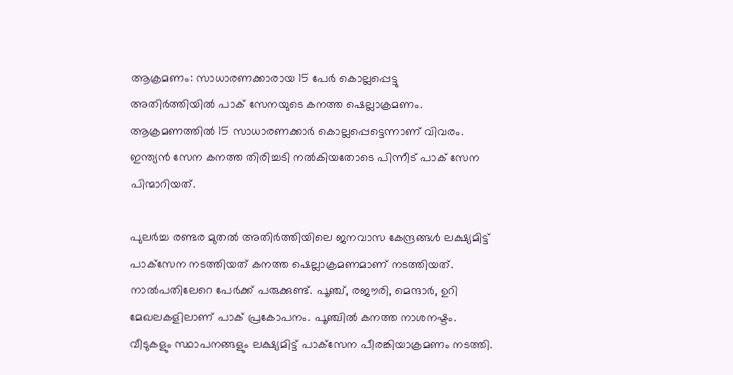ആക്രമണം: സാധാരണക്കാരായ 15 പേര്‍ കൊല്ലപ്പെട്ടു
അതിര്‍ത്തിയില്‍ പാക് സേനയുടെ കനത്ത ഷെല്ലാക്രമണം. ആക്രമണത്തില്‍ 15 സാധാരണക്കാര്‍ കൊല്ലപ്പെട്ടെന്നാണ് വിവരം. ഇന്ത്യന്‍ സേന കനത്ത തിരിച്ചടി നല്‍കിയതോടെ പിന്നീട് പാക് സേന പിന്മാറിയത്.

പുലര്‍ച്ച രണ്ടര മുതല്‍ അതിര്‍ത്തിയിലെ ജനവാസ കേന്ദ്രങ്ങള്‍ ലക്ഷ്യമിട്ട് പാക്‌സേന നടത്തിയത് കനത്ത ഷെല്ലാക്രമണമാണ് നടത്തിയത്. നാല്‍പതിലേറെ പേര്‍ക്ക് പരുക്കുണ്ട്. പൂഞ്ച്, രജൗരി, മെന്ദാര്‍, ഉറി മേഖലകളിലാണ് പാക് പ്രകോപനം. പൂഞ്ചില്‍ കനത്ത നാശനഷ്ടം. വീടുകളും സ്ഥാപനങ്ങളും ലക്ഷ്യമിട്ട് പാക്‌സേന പീരങ്കിയാക്രമണം നടത്തി.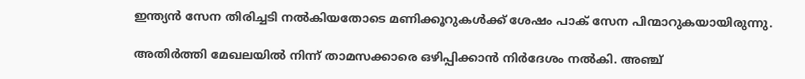ഇന്ത്യന്‍ സേന തിരിച്ചടി നല്‍കിയതോടെ മണിക്കൂറുകള്‍ക്ക് ശേഷം പാക് സേന പിന്മാറുകയായിരുന്നു.

അതിര്‍ത്തി മേഖലയില്‍ നിന്ന് താമസക്കാരെ ഒഴിപ്പിക്കാന്‍ നിര്‍ദേശം നല്‍കി. അഞ്ച്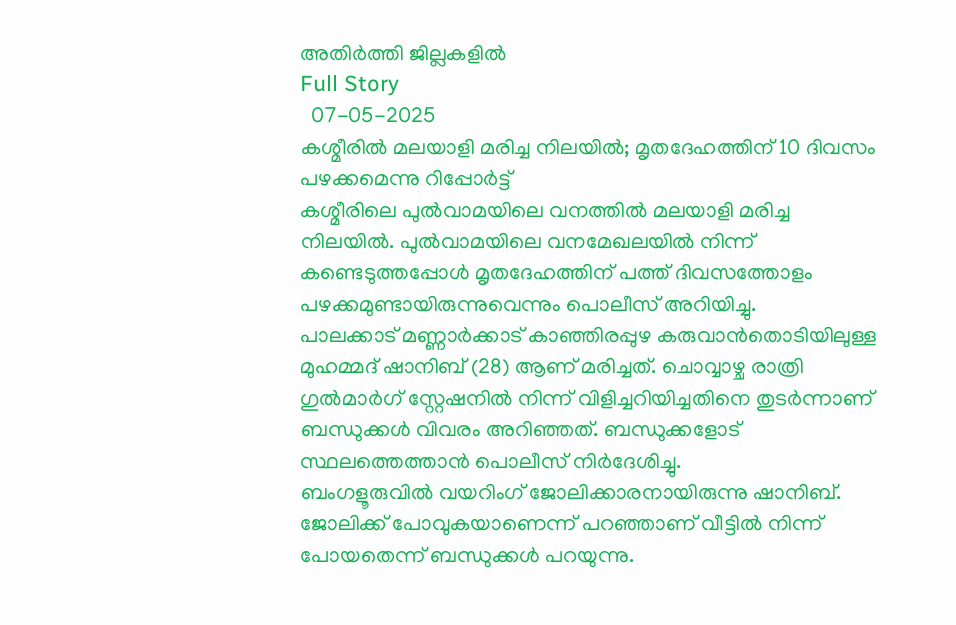അതിര്‍ത്തി ജില്ലകളില്‍
Full Story
  07-05-2025
കശ്മീരില്‍ മലയാളി മരിച്ച നിലയില്‍; മൃതദേഹത്തിന് 10 ദിവസം പഴക്കമെന്നു റിപ്പോര്‍ട്ട്
കശ്മീരിലെ പുല്‍വാമയിലെ വനത്തില്‍ മലയാളി മരിച്ച നിലയില്‍. പുല്‍വാമയിലെ വനമേഖലയില്‍ നിന്ന് കണ്ടെടുത്തപ്പോള്‍ മൃതദേഹത്തിന് പത്ത് ദിവസത്തോളം പഴക്കമുണ്ടായിരുന്നുവെന്നും പൊലീസ് അറിയിച്ചു.
പാലക്കാട് മണ്ണാര്‍ക്കാട് കാഞ്ഞിരപ്പുഴ കരുവാന്‍തൊടിയിലുള്ള മുഹമ്മദ് ഷാനിബ് (28) ആണ് മരിച്ചത്. ചൊവ്വാഴ്ച രാത്രി ഗുല്‍മാര്‍ഗ് സ്റ്റേഷനില്‍ നിന്ന് വിളിച്ചറിയിച്ചതിനെ തുടര്‍ന്നാണ് ബന്ധുക്കള്‍ വിവരം അറിഞ്ഞത്. ബന്ധുക്കളോട് സ്ഥലത്തെത്താന്‍ പൊലീസ് നിര്‍ദേശിച്ചു.
ബംഗളൂരുവില്‍ വയറിംഗ് ജോലിക്കാരനായിരുന്നു ഷാനിബ്. ജോലിക്ക് പോവുകയാണെന്ന് പറഞ്ഞാണ് വീട്ടില്‍ നിന്ന് പോയതെന്ന് ബന്ധുക്കള്‍ പറയുന്നു.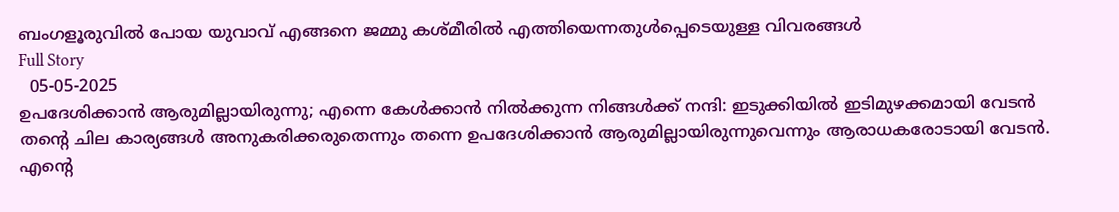ബംഗളൂരുവില്‍ പോയ യുവാവ് എങ്ങനെ ജമ്മു കശ്മീരില്‍ എത്തിയെന്നതുള്‍പ്പെടെയുള്ള വിവരങ്ങള്‍
Full Story
  05-05-2025
ഉപദേശിക്കാന്‍ ആരുമില്ലായിരുന്നു; എന്നെ കേള്‍ക്കാന്‍ നില്‍ക്കുന്ന നിങ്ങള്‍ക്ക് നന്ദി: ഇടുക്കിയില്‍ ഇടിമുഴക്കമായി വേടന്‍
തന്റെ ചില കാര്യങ്ങള്‍ അനുകരിക്കരുതെന്നും തന്നെ ഉപദേശിക്കാന്‍ ആരുമില്ലായിരുന്നുവെന്നും ആരാധകരോടായി വേടന്‍. എന്റെ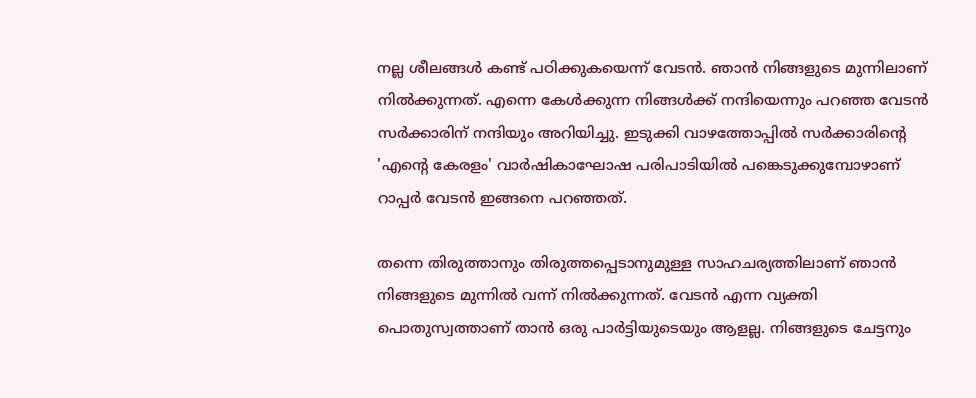നല്ല ശീലങ്ങള്‍ കണ്ട് പഠിക്കുകയെന്ന് വേടന്‍. ഞാന്‍ നിങ്ങളുടെ മുന്നിലാണ് നില്‍ക്കുന്നത്. എന്നെ കേള്‍ക്കുന്ന നിങ്ങള്‍ക്ക് നന്ദിയെന്നും പറഞ്ഞ വേടന്‍ സര്‍ക്കാരിന് നന്ദിയും അറിയിച്ചു. ഇടുക്കി വാഴത്തോപ്പില്‍ സര്‍ക്കാരിന്റെ 'എന്റെ കേരളം' വാര്‍ഷികാഘോഷ പരിപാടിയില്‍ പങ്കെടുക്കുമ്പോഴാണ് റാപ്പര്‍ വേടന്‍ ഇങ്ങനെ പറഞ്ഞത്.

തന്നെ തിരുത്താനും തിരുത്തപ്പെടാനുമുള്ള സാഹചര്യത്തിലാണ് ഞാന്‍ നിങ്ങളുടെ മുന്നില്‍ വന്ന് നില്‍ക്കുന്നത്. വേടന്‍ എന്ന വ്യക്തി പൊതുസ്വത്താണ് താന്‍ ഒരു പാര്‍ട്ടിയുടെയും ആളല്ല. നിങ്ങളുടെ ചേട്ടനും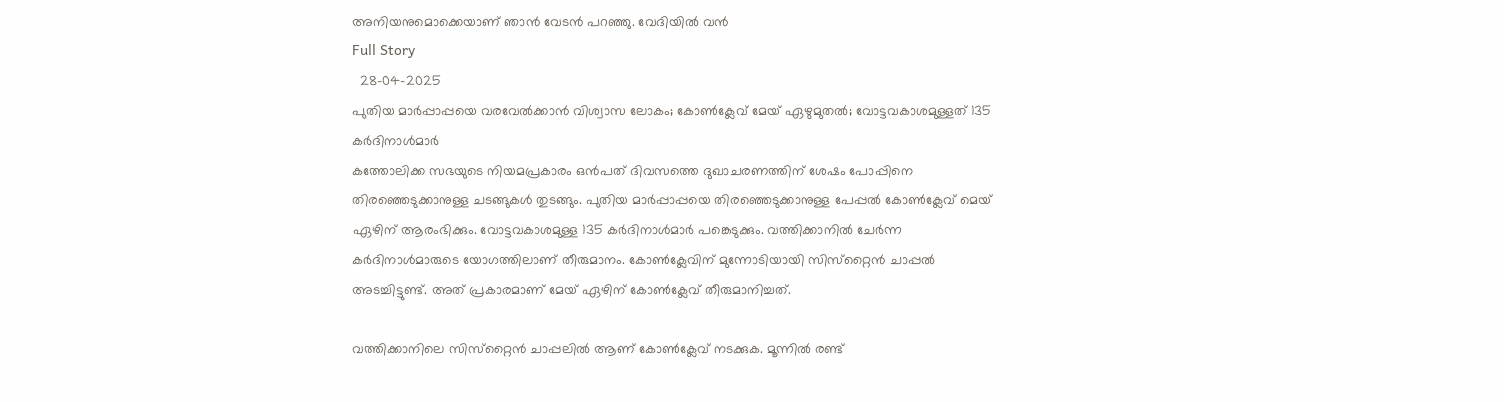അനിയനുമൊക്കെയാണ് ഞാന്‍ വേടന്‍ പറഞ്ഞു. വേദിയില്‍ വന്‍
Full Story
  28-04-2025
പുതിയ മാര്‍പ്പാപ്പയെ വരവേല്‍ക്കാന്‍ വിശ്വാസ ലോകം; കോണ്‍ക്ലേവ് മേയ് ഏഴുമുതല്‍; വോട്ടവകാശമുള്ളത് 135 കര്‍ദിനാള്‍മാര്‍
കത്തോലിക്ക സഭയുടെ നിയമപ്രകാരം ഒന്‍പത് ദിവസത്തെ ദുഖാചരണത്തിന് ശേഷം പോപ്പിനെ തിരഞ്ഞെടുക്കാനുള്ള ചടങ്ങുകള്‍ തുടങ്ങും. പുതിയ മാര്‍പ്പാപ്പയെ തിരഞ്ഞെടുക്കാനുള്ള പേപ്പല്‍ കോണ്‍ക്ലേവ് മെയ് ഏഴിന് ആരംഭിക്കും. വോട്ടവകാശമുള്ള 135 കര്‍ദിനാള്‍മാര്‍ പങ്കെടുക്കും. വത്തിക്കാനില്‍ ചേര്‍ന്ന കര്‍ദിനാള്‍മാരുടെ യോഗത്തിലാണ് തീരുമാനം. കോണ്‍ക്ലേവിന് മുന്നോടിയായി സിസ്‌റ്റൈന്‍ ചാപ്പല്‍ അടച്ചിട്ടുണ്ട്. അത് പ്രകാരമാണ് മേയ് ഏഴിന് കോണ്‍ക്ലേവ് തീരുമാനിച്ചത്.

വത്തിക്കാനിലെ സിസ്‌റ്റൈന്‍ ചാപ്പലില്‍ ആണ് കോണ്‍ക്ലേവ് നടക്കുക. മൂന്നില്‍ രണ്ട്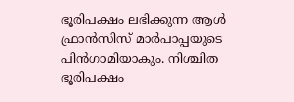ഭൂരിപക്ഷം ലഭിക്കുന്ന ആള്‍ ഫ്രാന്‍സിസ് മാര്‍പാപ്പയുടെ പിന്‍ഗാമിയാകും. നിശ്ചിത ഭൂരിപക്ഷം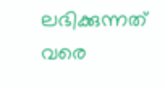ലഭിക്കുന്നത് വരെ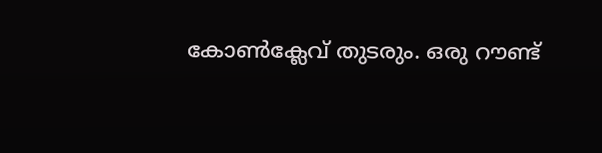കോണ്‍ക്ലേവ് തുടരും. ഒരു റൗണ്ട്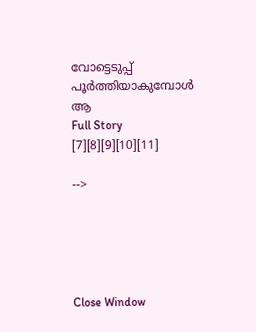വോട്ടെടുപ്പ് പൂര്‍ത്തിയാകുമ്പോള്‍ ആ
Full Story
[7][8][9][10][11]

-->





Close Window